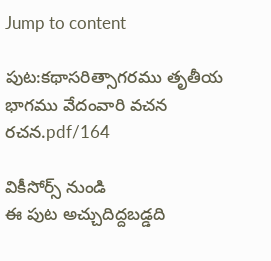Jump to content

పుట:కథాసరిత్సాగరము తృతీయ భాగము వేదంవారి వచన రచన.pdf/164

వికీసోర్స్ నుండి
ఈ పుట అచ్చుదిద్దబడ్డది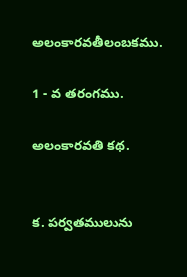అలంకారవతీలంబకము.

1 - వ తరంగము.

అలంకారవతి కథ.


క. పర్వతములును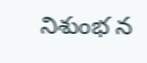నిశుంభ న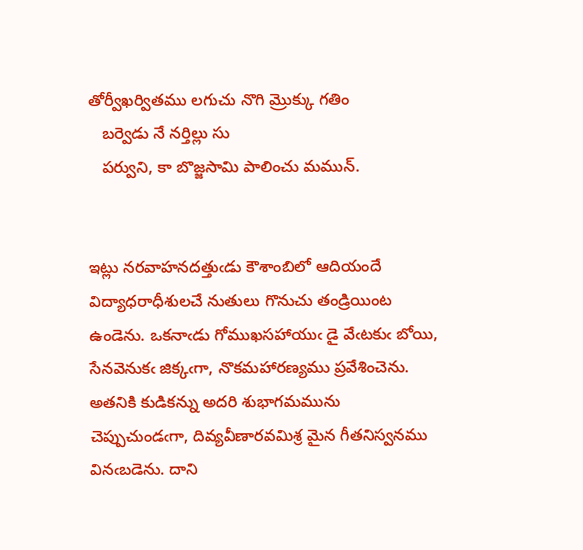తోర్వీఖర్వితము లగుచు నొగి మ్రొక్కు గతిం
   బర్వెడు నే నర్తిల్లు సు
   పర్వుని, కా బొజ్జసామి పాలించు మమున్.


ఇట్లు నరవాహనదత్తుఁడు కౌశాంబిలో ఆదియందే విద్యాధరాధీశులచే నుతులు గొనుచు తండ్రియింట ఉండెను. ఒకనాఁడు గోముఖసహాయుఁ డై వేఁటకుఁ బోయి, సేనవెనుకఁ జిక్కఁగా, నొకమహారణ్యము ప్రవేశించెను. అతనికి కుడికన్ను అదరి శుభాగమమును చెప్పుచుండఁగా, దివ్యవీణారవమిశ్ర మైన గీతనిస్వనము వినఁబడెను. దాని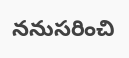ననుసరించి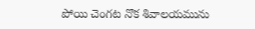పోయి చెంగట నొక శివాలయమును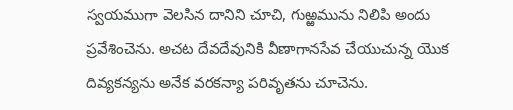స్వయముగా వెలసిన దానిని చూచి, గుఱ్ఱమును నిలిపి అందు ప్రవేశించెను. అచట దేవదేవునికి వీణాగానసేవ చేయుచున్న యొక దివ్యకన్యను అనేక వరకన్యా పరివృతను చూచెను.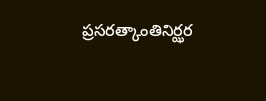ప్రసరత్కాంతినిర్ఝర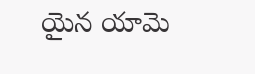యైన యామె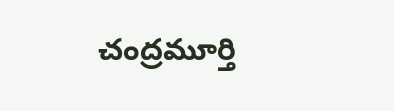చంద్రమూర్తి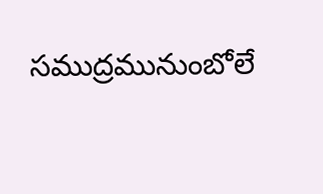సముద్రమునుంబోలే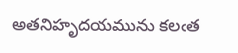అతనిహృదయమును కలఁత